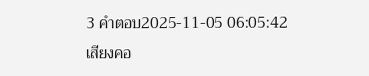3 คำตอบ2025-11-05 06:05:42
เสียงคอ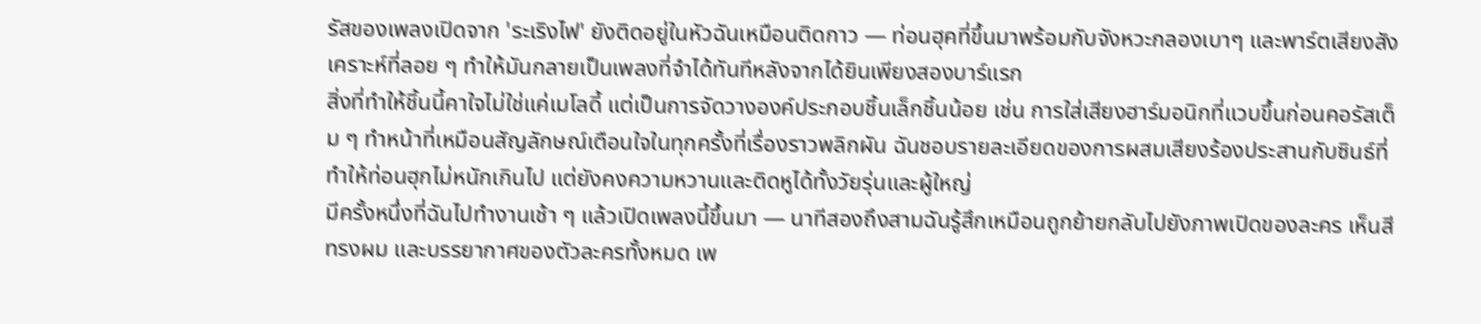รัสของเพลงเปิดจาก 'ระเริงไฟ' ยังติดอยู่ในหัวฉันเหมือนติดกาว — ท่อนฮุคที่ขึ้นมาพร้อมกับจังหวะกลองเบาๆ และพาร์ตเสียงสังเคราะห์ที่ลอย ๆ ทำให้มันกลายเป็นเพลงที่จำได้ทันทีหลังจากได้ยินเพียงสองบาร์แรก
สิ่งที่ทำให้ชิ้นนี้คาใจไม่ใช่แค่เมโลดี้ แต่เป็นการจัดวางองค์ประกอบชิ้นเล็กชิ้นน้อย เช่น การใส่เสียงฮาร์มอนิกที่แวบขึ้นก่อนคอรัสเต็ม ๆ ทำหน้าที่เหมือนสัญลักษณ์เตือนใจในทุกครั้งที่เรื่องราวพลิกผัน ฉันชอบรายละเอียดของการผสมเสียงร้องประสานกับซินธ์ที่ทำให้ท่อนฮุกไม่หนักเกินไป แต่ยังคงความหวานและติดหูได้ทั้งวัยรุ่นและผู้ใหญ่
มีครั้งหนึ่งที่ฉันไปทำงานเช้า ๆ แล้วเปิดเพลงนี้ขึ้นมา — นาทีสองถึงสามฉันรู้สึกเหมือนถูกย้ายกลับไปยังภาพเปิดของละคร เห็นสี ทรงผม และบรรยากาศของตัวละครทั้งหมด เพ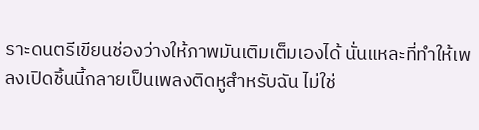ราะดนตรีเขียนช่องว่างให้ภาพมันเติมเต็มเองได้ นั่นแหละที่ทำให้เพลงเปิดชิ้นนี้กลายเป็นเพลงติดหูสำหรับฉัน ไม่ใช่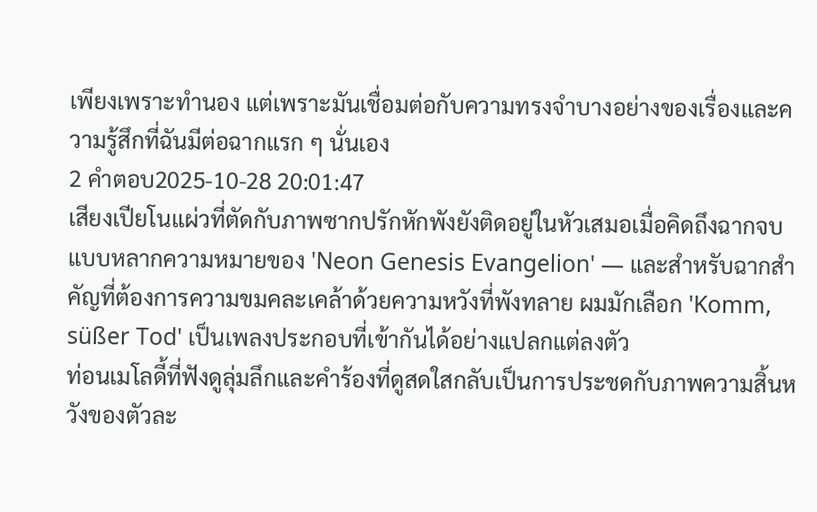เพียงเพราะทำนอง แต่เพราะมันเชื่อมต่อกับความทรงจำบางอย่างของเรื่องและความรู้สึกที่ฉันมีต่อฉากแรก ๆ นั่นเอง
2 คำตอบ2025-10-28 20:01:47
เสียงเปียโนแผ่วที่ตัดกับภาพซากปรักหักพังยังติดอยู่ในหัวเสมอเมื่อคิดถึงฉากจบแบบหลากความหมายของ 'Neon Genesis Evangelion' — และสำหรับฉากสำคัญที่ต้องการความขมคละเคล้าด้วยความหวังที่พังทลาย ผมมักเลือก 'Komm, süßer Tod' เป็นเพลงประกอบที่เข้ากันได้อย่างแปลกแต่ลงตัว
ท่อนเมโลดี้ที่ฟังดูลุ่มลึกและคำร้องที่ดูสดใสกลับเป็นการประชดกับภาพความสิ้นหวังของตัวละ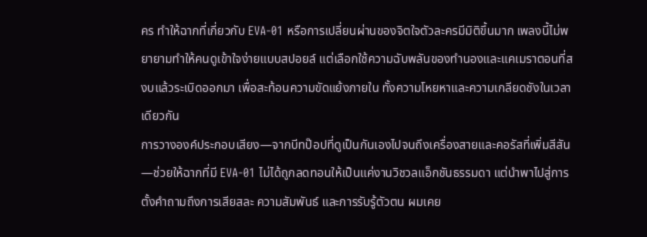คร ทำให้ฉากที่เกี่ยวกับ EVA-01 หรือการเปลี่ยนผ่านของจิตใจตัวละครมีมิติขึ้นมาก เพลงนี้ไม่พยายามทำให้คนดูเข้าใจง่ายแบบสปอยล์ แต่เลือกใช้ความฉับพลันของทำนองและแคเมราตอนที่สงบแล้วระเบิดออกมา เพื่อสะท้อนความขัดแย้งภายใน ทั้งความโหยหาและความเกลียดชังในเวลาเดียวกัน
การวางองค์ประกอบเสียง—จากบีทป๊อปที่ดูเป็นกันเองไปจนถึงเครื่องสายและคอรัสที่เพิ่มสีสัน—ช่วยให้ฉากที่มี EVA-01 ไม่ได้ถูกลดทอนให้เป็นแค่งานวิชวลแอ็กชันธรรมดา แต่นำพาไปสู่การตั้งคำถามถึงการเสียสละ ความสัมพันธ์ และการรับรู้ตัวตน ผมเคย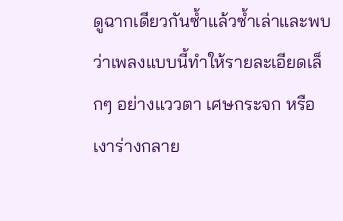ดูฉากเดียวกันซ้ำแล้วซ้ำเล่าและพบว่าเพลงแบบนี้ทำให้รายละเอียดเล็กๆ อย่างแววตา เศษกระจก หรือเงาร่างกลาย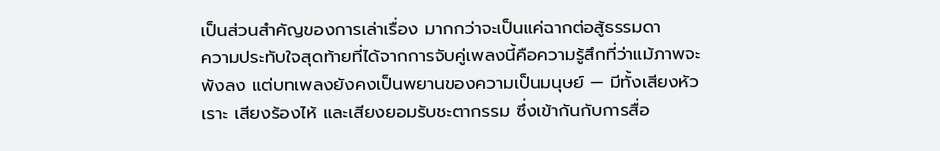เป็นส่วนสำคัญของการเล่าเรื่อง มากกว่าจะเป็นแค่ฉากต่อสู้ธรรมดา
ความประทับใจสุดท้ายที่ได้จากการจับคู่เพลงนี้คือความรู้สึกที่ว่าแม้ภาพจะพังลง แต่บทเพลงยังคงเป็นพยานของความเป็นมนุษย์ — มีทั้งเสียงหัวเราะ เสียงร้องไห้ และเสียงยอมรับชะตากรรม ซึ่งเข้ากันกับการสื่อ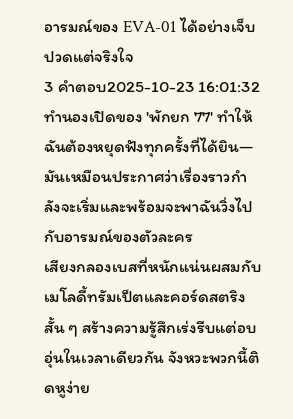อารมณ์ของ EVA-01 ได้อย่างเจ็บปวดแต่จริงใจ
3 คำตอบ2025-10-23 16:01:32
ทำนองเปิดของ 'พักยก 77' ทำให้ฉันต้องหยุดฟังทุกครั้งที่ได้ยิน—มันเหมือนประกาศว่าเรื่องราวกำลังจะเริ่มและพร้อมจะพาฉันวิ่งไปกับอารมณ์ของตัวละคร
เสียงกลองเบสที่หนักแน่นผสมกับเมโลดี้ทรัมเป็ตและคอร์ดสตริงสั้น ๆ สร้างความรู้สึกเร่งรีบแต่อบอุ่นในเวลาเดียวกัน จังหวะพวกนี้ติดหูง่าย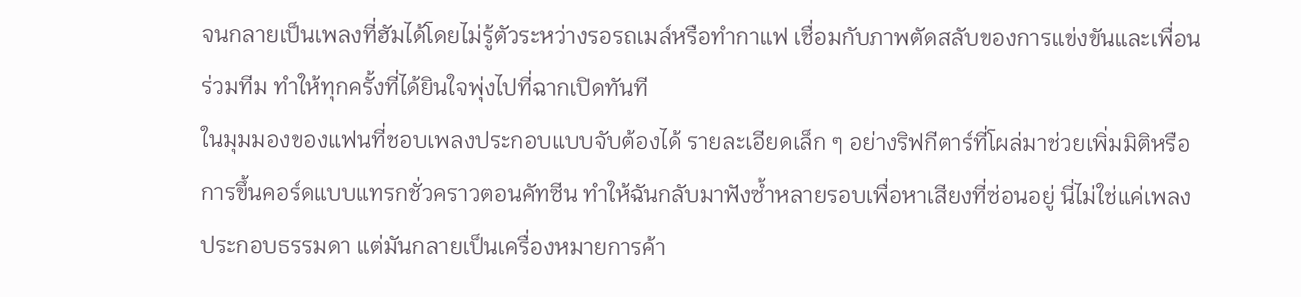จนกลายเป็นเพลงที่ฮัมได้โดยไม่รู้ตัวระหว่างรอรถเมล์หรือทำกาแฟ เชื่อมกับภาพตัดสลับของการแข่งขันและเพื่อนร่วมทีม ทำให้ทุกครั้งที่ได้ยินใจพุ่งไปที่ฉากเปิดทันที
ในมุมมองของแฟนที่ชอบเพลงประกอบแบบจับต้องได้ รายละเอียดเล็ก ๆ อย่างริฟกีตาร์ที่โผล่มาช่วยเพิ่มมิติหรือการขึ้นคอร์ดแบบแทรกชั่วคราวตอนคัทซีน ทำให้ฉันกลับมาฟังซ้ำหลายรอบเพื่อหาเสียงที่ซ่อนอยู่ นี่ไม่ใช่แค่เพลงประกอบธรรมดา แต่มันกลายเป็นเครื่องหมายการค้า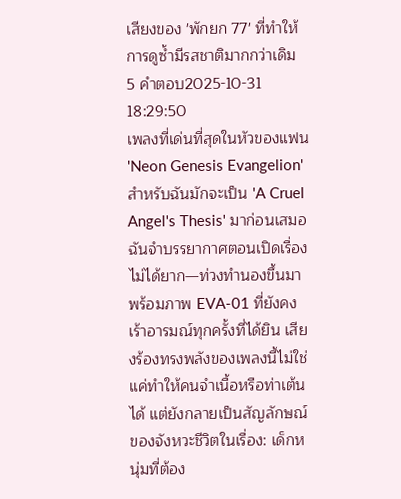เสียงของ 'พักยก 77' ที่ทำให้การดูซ้ำมีรสชาติมากกว่าเดิม
5 คำตอบ2025-10-31 18:29:50
เพลงที่เด่นที่สุดในหัวของแฟน 'Neon Genesis Evangelion' สำหรับฉันมักจะเป็น 'A Cruel Angel's Thesis' มาก่อนเสมอ
ฉันจำบรรยากาศตอนเปิดเรื่องไม่ได้ยาก—ท่วงทำนองขึ้นมาพร้อมภาพ EVA-01 ที่ยังคงเร้าอารมณ์ทุกครั้งที่ได้ยิน เสียงร้องทรงพลังของเพลงนี้ไม่ใช่แค่ทำให้คนจำเนื้อหรือท่าเต้นได้ แต่ยังกลายเป็นสัญลักษณ์ของจังหวะชีวิตในเรื่อง: เด็กหนุ่มที่ต้อง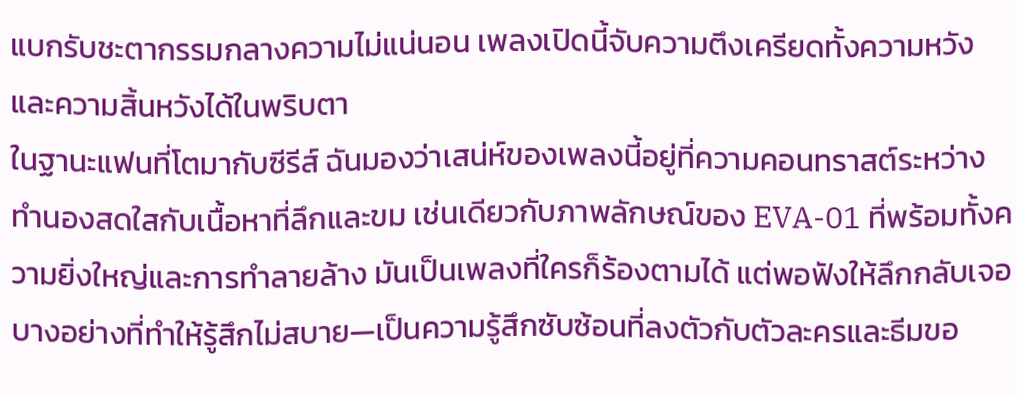แบกรับชะตากรรมกลางความไม่แน่นอน เพลงเปิดนี้จับความตึงเครียดทั้งความหวังและความสิ้นหวังได้ในพริบตา
ในฐานะแฟนที่โตมากับซีรีส์ ฉันมองว่าเสน่ห์ของเพลงนี้อยู่ที่ความคอนทราสต์ระหว่างทำนองสดใสกับเนื้อหาที่ลึกและขม เช่นเดียวกับภาพลักษณ์ของ EVA-01 ที่พร้อมทั้งความยิ่งใหญ่และการทำลายล้าง มันเป็นเพลงที่ใครก็ร้องตามได้ แต่พอฟังให้ลึกกลับเจอบางอย่างที่ทำให้รู้สึกไม่สบาย—เป็นความรู้สึกซับซ้อนที่ลงตัวกับตัวละครและธีมขอ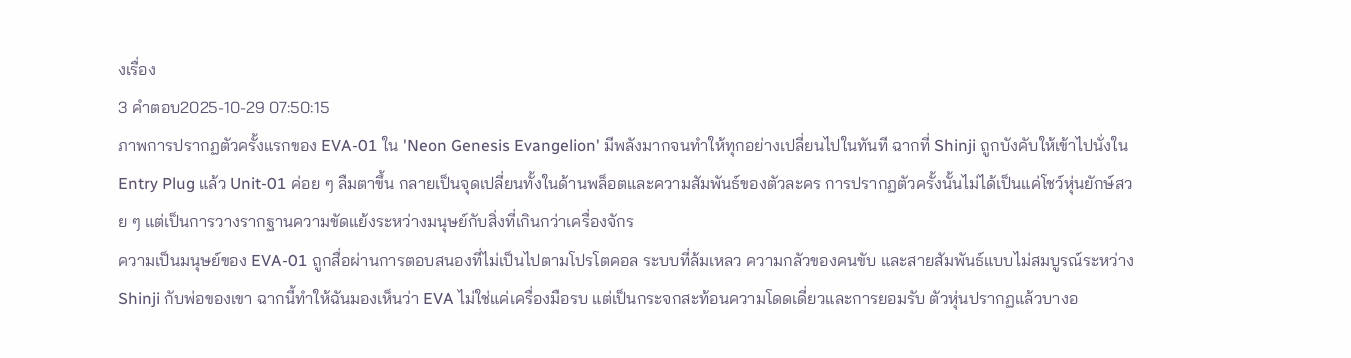งเรื่อง
3 คำตอบ2025-10-29 07:50:15
ภาพการปรากฏตัวครั้งแรกของ EVA-01 ใน 'Neon Genesis Evangelion' มีพลังมากจนทำให้ทุกอย่างเปลี่ยนไปในทันที ฉากที่ Shinji ถูกบังคับให้เข้าไปนั่งใน Entry Plug แล้ว Unit-01 ค่อย ๆ ลืมตาขึ้น กลายเป็นจุดเปลี่ยนทั้งในด้านพล็อตและความสัมพันธ์ของตัวละคร การปรากฏตัวครั้งนั้นไม่ได้เป็นแค่โชว์หุ่นยักษ์สวย ๆ แต่เป็นการวางรากฐานความขัดแย้งระหว่างมนุษย์กับสิ่งที่เกินกว่าเครื่องจักร
ความเป็นมนุษย์ของ EVA-01 ถูกสื่อผ่านการตอบสนองที่ไม่เป็นไปตามโปรโตคอล ระบบที่ล้มเหลว ความกลัวของคนขับ และสายสัมพันธ์แบบไม่สมบูรณ์ระหว่าง Shinji กับพ่อของเขา ฉากนี้ทำให้ฉันมองเห็นว่า EVA ไม่ใช่แค่เครื่องมือรบ แต่เป็นกระจกสะท้อนความโดดเดี่ยวและการยอมรับ ตัวหุ่นปรากฏแล้วบางอ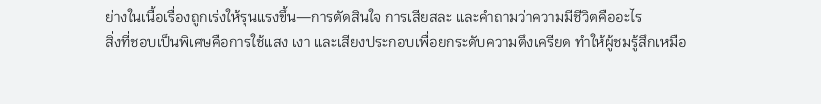ย่างในเนื้อเรื่องถูกเร่งให้รุนแรงขึ้น—การตัดสินใจ การเสียสละ และคำถามว่าความมีชีวิตคืออะไร
สิ่งที่ชอบเป็นพิเศษคือการใช้แสง เงา และเสียงประกอบเพื่อยกระดับความตึงเครียด ทำให้ผู้ชมรู้สึกเหมือ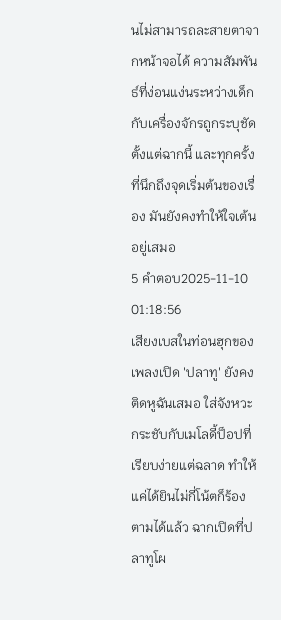นไม่สามารถละสายตาจากหน้าจอได้ ความสัมพันธ์ที่ง่อนแง่นระหว่างเด็กกับเครื่องจักรถูกระบุชัดตั้งแต่ฉากนี้ และทุกครั้งที่นึกถึงจุดเริ่มต้นของเรื่อง มันยังคงทำให้ใจเต้นอยู่เสมอ
5 คำตอบ2025-11-10 01:18:56
เสียงเบสในท่อนฮุกของเพลงเปิด 'ปลาทู' ยังคงติดหูฉันเสมอ ใส่จังหวะกระชับกับเมโลดี้ป็อปที่เรียบง่ายแต่ฉลาด ทำให้แค่ได้ยินไม่กี่โน้ตก็ร้องตามได้แล้ว ฉากเปิดที่ปลาทูโผ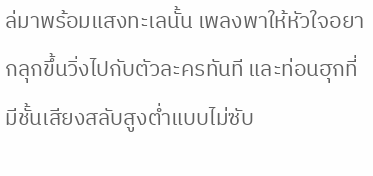ล่มาพร้อมแสงทะเลนั้น เพลงพาให้หัวใจอยากลุกขึ้นวิ่งไปกับตัวละครทันที และท่อนฮุกที่มีชั้นเสียงสลับสูงต่ำแบบไม่ซับ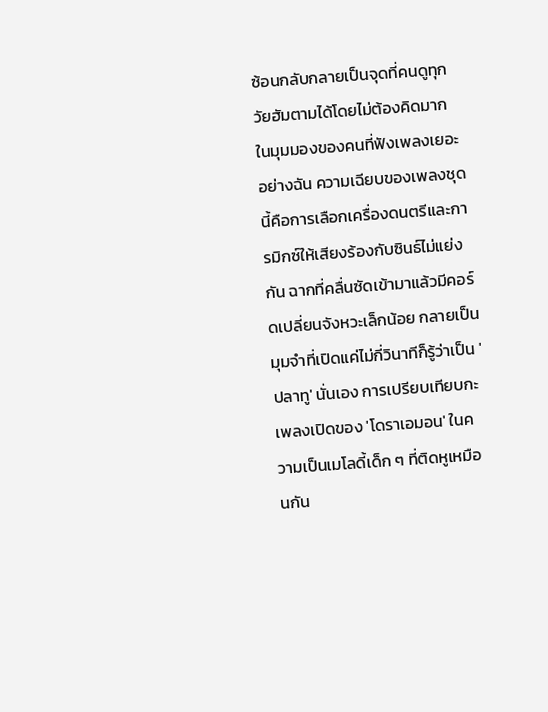ซ้อนกลับกลายเป็นจุดที่คนดูทุกวัยฮัมตามได้โดยไม่ต้องคิดมาก
ในมุมมองของคนที่ฟังเพลงเยอะอย่างฉัน ความเฉียบของเพลงชุดนี้คือการเลือกเครื่องดนตรีและการมิกซ์ให้เสียงร้องกับซินธ์ไม่แย่งกัน ฉากที่คลื่นซัดเข้ามาแล้วมีคอร์ดเปลี่ยนจังหวะเล็กน้อย กลายเป็นมุมจำที่เปิดแค่ไม่กี่วินาทีก็รู้ว่าเป็น 'ปลาทู' นั่นเอง การเปรียบเทียบกะเพลงเปิดของ 'โดราเอมอน' ในความเป็นเมโลดี้เด็ก ๆ ที่ติดหูเหมือนกัน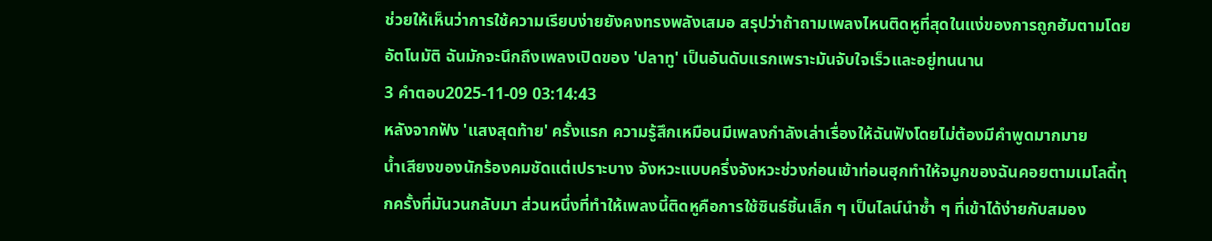ช่วยให้เห็นว่าการใช้ความเรียบง่ายยังคงทรงพลังเสมอ สรุปว่าถ้าถามเพลงไหนติดหูที่สุดในแง่ของการถูกฮัมตามโดยอัตโนมัติ ฉันมักจะนึกถึงเพลงเปิดของ 'ปลาทู' เป็นอันดับแรกเพราะมันจับใจเร็วและอยู่ทนนาน
3 คำตอบ2025-11-09 03:14:43
หลังจากฟัง 'แสงสุดท้าย' ครั้งแรก ความรู้สึกเหมือนมีเพลงกำลังเล่าเรื่องให้ฉันฟังโดยไม่ต้องมีคำพูดมากมาย
น้ำเสียงของนักร้องคมชัดแต่เปราะบาง จังหวะแบบครึ่งจังหวะช่วงก่อนเข้าท่อนฮุกทำให้จมูกของฉันคอยตามเมโลดี้ทุกครั้งที่มันวนกลับมา ส่วนหนึ่งที่ทำให้เพลงนี้ติดหูคือการใช้ซินธ์ชิ้นเล็ก ๆ เป็นไลน์นำซ้ำ ๆ ที่เข้าได้ง่ายกับสมอง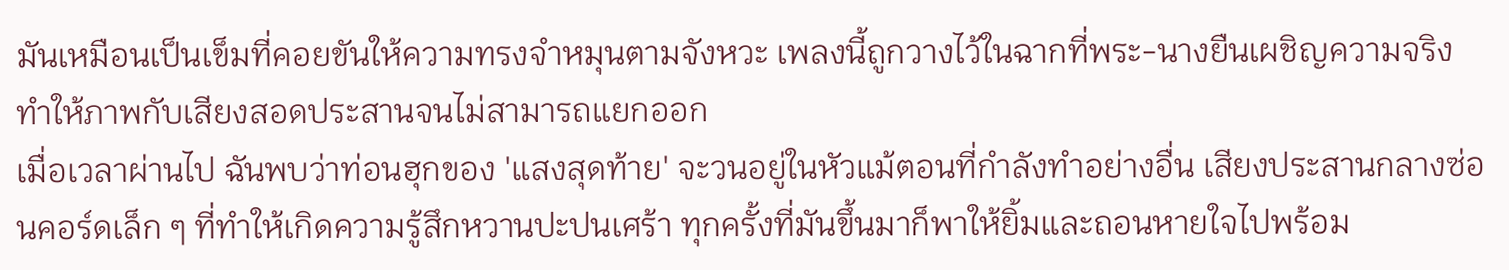มันเหมือนเป็นเข็มที่คอยขันให้ความทรงจำหมุนตามจังหวะ เพลงนี้ถูกวางไว้ในฉากที่พระ-นางยืนเผชิญความจริง ทำให้ภาพกับเสียงสอดประสานจนไม่สามารถแยกออก
เมื่อเวลาผ่านไป ฉันพบว่าท่อนฮุกของ 'แสงสุดท้าย' จะวนอยู่ในหัวแม้ตอนที่กำลังทำอย่างอื่น เสียงประสานกลางซ่อนคอร์ดเล็ก ๆ ที่ทำให้เกิดความรู้สึกหวานปะปนเศร้า ทุกครั้งที่มันขึ้นมาก็พาให้ยิ้มและถอนหายใจไปพร้อม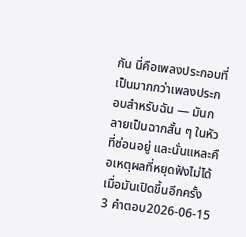กัน นี่คือเพลงประกอบที่เป็นมากกว่าเพลงประกอบสำหรับฉัน — มันกลายเป็นฉากสั้น ๆ ในหัวที่ซ่อนอยู่ และนั่นแหละคือเหตุผลที่หยุดฟังไม่ได้เมื่อมันเปิดขึ้นอีกครั้ง
3 คำตอบ2026-06-15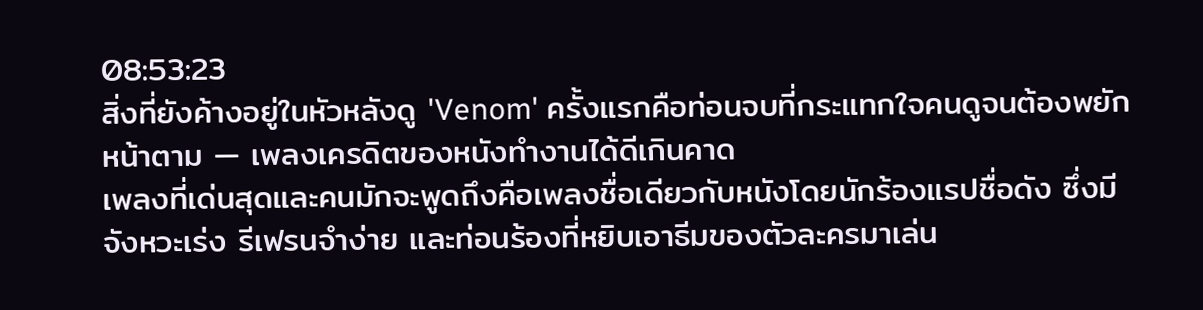08:53:23
สิ่งที่ยังค้างอยู่ในหัวหลังดู 'Venom' ครั้งแรกคือท่อนจบที่กระแทกใจคนดูจนต้องพยักหน้าตาม — เพลงเครดิตของหนังทำงานได้ดีเกินคาด
เพลงที่เด่นสุดและคนมักจะพูดถึงคือเพลงชื่อเดียวกับหนังโดยนักร้องแรปชื่อดัง ซึ่งมีจังหวะเร่ง รีเฟรนจำง่าย และท่อนร้องที่หยิบเอาธีมของตัวละครมาเล่น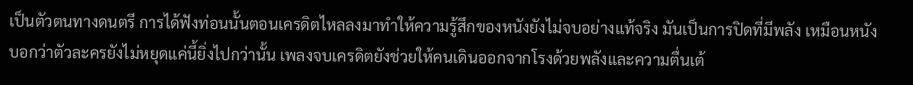เป็นตัวตนทางดนตรี การได้ฟังท่อนนั้นตอนเครดิตไหลลงมาทำให้ความรู้สึกของหนังยังไม่จบอย่างแท้จริง มันเป็นการปิดที่มีพลัง เหมือนหนังบอกว่าตัวละครยังไม่หยุดแค่นี้ยิ่งไปกว่านั้น เพลงจบเครดิตยังช่วยให้คนเดินออกจากโรงด้วยพลังและความตื่นเต้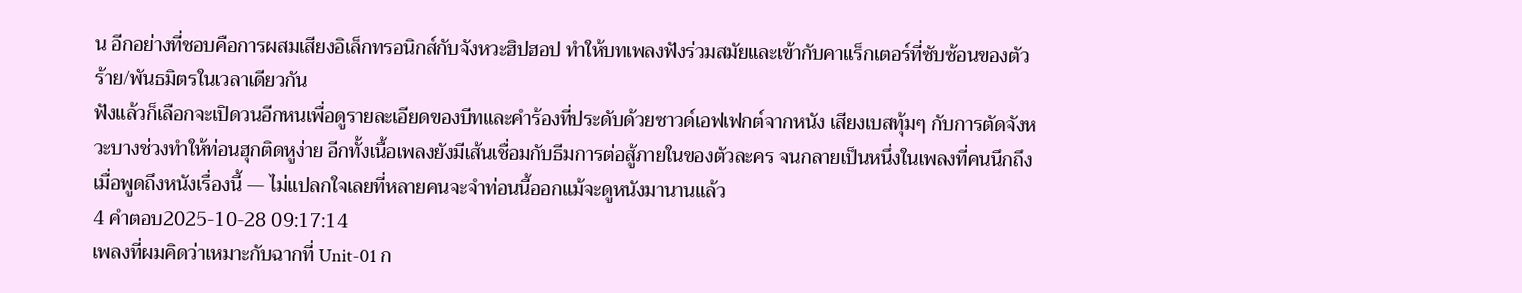น อีกอย่างที่ชอบคือการผสมเสียงอิเล็กทรอนิกส์กับจังหวะฮิปฮอป ทำให้บทเพลงฟังร่วมสมัยและเข้ากับคาแร็กเตอร์ที่ซับซ้อนของตัวร้าย/พันธมิตรในเวลาเดียวกัน
ฟังแล้วก็เลือกจะเปิดวนอีกหนเพื่อดูรายละเอียดของบีทและคำร้องที่ประดับด้วยซาวด์เอฟเฟกต์จากหนัง เสียงเบสทุ้มๆ กับการตัดจังหวะบางช่วงทำให้ท่อนฮุกติดหูง่าย อีกทั้งเนื้อเพลงยังมีเส้นเชื่อมกับธีมการต่อสู้ภายในของตัวละคร จนกลายเป็นหนึ่งในเพลงที่คนนึกถึงเมื่อพูดถึงหนังเรื่องนี้ — ไม่แปลกใจเลยที่หลายคนจะจำท่อนนี้ออกแม้จะดูหนังมานานแล้ว
4 คำตอบ2025-10-28 09:17:14
เพลงที่ผมคิดว่าเหมาะกับฉากที่ Unit-01 ก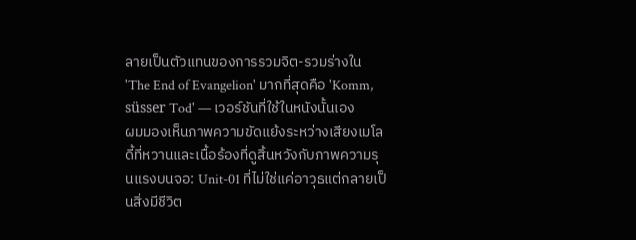ลายเป็นตัวแทนของการรวมจิต-รวมร่างใน 'The End of Evangelion' มากที่สุดคือ 'Komm, süsser Tod' — เวอร์ชันที่ใช้ในหนังนั้นเอง
ผมมองเห็นภาพความขัดแย้งระหว่างเสียงเมโลดี้ที่หวานและเนื้อร้องที่ดูสิ้นหวังกับภาพความรุนแรงบนจอ: Unit-01 ที่ไม่ใช่แค่อาวุธแต่กลายเป็นสิ่งมีชีวิต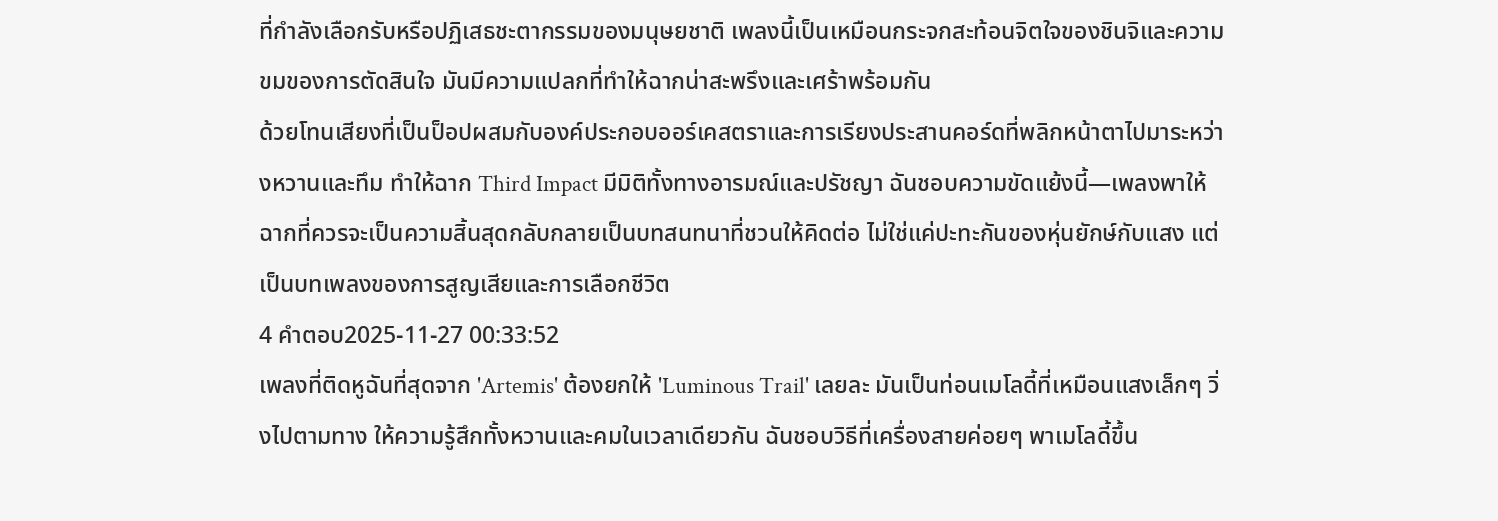ที่กำลังเลือกรับหรือปฏิเสธชะตากรรมของมนุษยชาติ เพลงนี้เป็นเหมือนกระจกสะท้อนจิตใจของชินจิและความขมของการตัดสินใจ มันมีความแปลกที่ทำให้ฉากน่าสะพรึงและเศร้าพร้อมกัน
ด้วยโทนเสียงที่เป็นป็อปผสมกับองค์ประกอบออร์เคสตราและการเรียงประสานคอร์ดที่พลิกหน้าตาไปมาระหว่างหวานและทึม ทำให้ฉาก Third Impact มีมิติทั้งทางอารมณ์และปรัชญา ฉันชอบความขัดแย้งนี้—เพลงพาให้ฉากที่ควรจะเป็นความสิ้นสุดกลับกลายเป็นบทสนทนาที่ชวนให้คิดต่อ ไม่ใช่แค่ปะทะกันของหุ่นยักษ์กับแสง แต่เป็นบทเพลงของการสูญเสียและการเลือกชีวิต
4 คำตอบ2025-11-27 00:33:52
เพลงที่ติดหูฉันที่สุดจาก 'Artemis' ต้องยกให้ 'Luminous Trail' เลยละ มันเป็นท่อนเมโลดี้ที่เหมือนแสงเล็กๆ วิ่งไปตามทาง ให้ความรู้สึกทั้งหวานและคมในเวลาเดียวกัน ฉันชอบวิธีที่เครื่องสายค่อยๆ พาเมโลดี้ขึ้น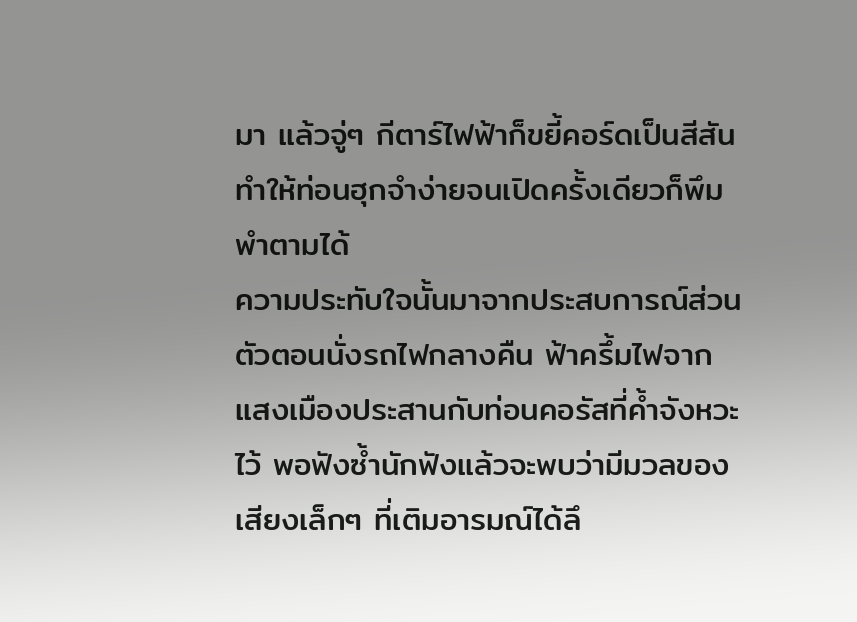มา แล้วจู่ๆ กีตาร์ไฟฟ้าก็ขยี้คอร์ดเป็นสีสัน ทำให้ท่อนฮุกจำง่ายจนเปิดครั้งเดียวก็พึมพำตามได้
ความประทับใจนั้นมาจากประสบการณ์ส่วนตัวตอนนั่งรถไฟกลางคืน ฟ้าครึ้มไฟจากแสงเมืองประสานกับท่อนคอรัสที่ค้ำจังหวะไว้ พอฟังซ้ำนักฟังแล้วจะพบว่ามีมวลของเสียงเล็กๆ ที่เติมอารมณ์ได้ลึ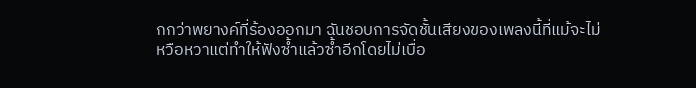กกว่าพยางค์ที่ร้องออกมา ฉันชอบการจัดชั้นเสียงของเพลงนี้ที่แม้จะไม่หวือหวาแต่ทำให้ฟังซ้ำแล้วซ้ำอีกโดยไม่เบื่อ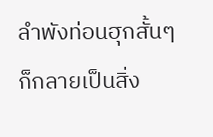ลำพังท่อนฮุกสั้นๆ ก็กลายเป็นสิ่ง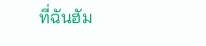ที่ฉันฮัม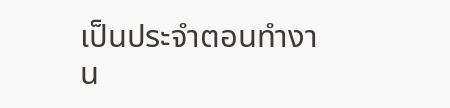เป็นประจำตอนทำงาน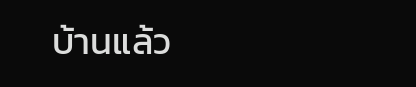บ้านแล้ว